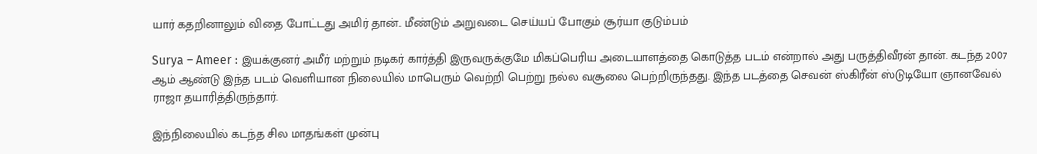யார் கதறினாலும் விதை போட்டது அமிர் தான்.. மீண்டும் அறுவடை செய்யப் போகும் சூர்யா குடும்பம்

Surya – Ameer : இயக்குனர் அமீர் மற்றும் நடிகர் கார்த்தி இருவருக்குமே மிகப்பெரிய அடையாளத்தை கொடுத்த படம் என்றால் அது பருத்திவீரன் தான். கடந்த 2007 ஆம் ஆண்டு இந்த படம் வெளியான நிலையில் மாபெரும் வெற்றி பெற்று நல்ல வசூலை பெற்றிருந்தது. இந்த படத்தை செவன் ஸ்கிரீன் ஸ்டுடியோ ஞானவேல் ராஜா தயாரித்திருந்தார்.

இந்நிலையில் கடந்த சில மாதங்கள் முன்பு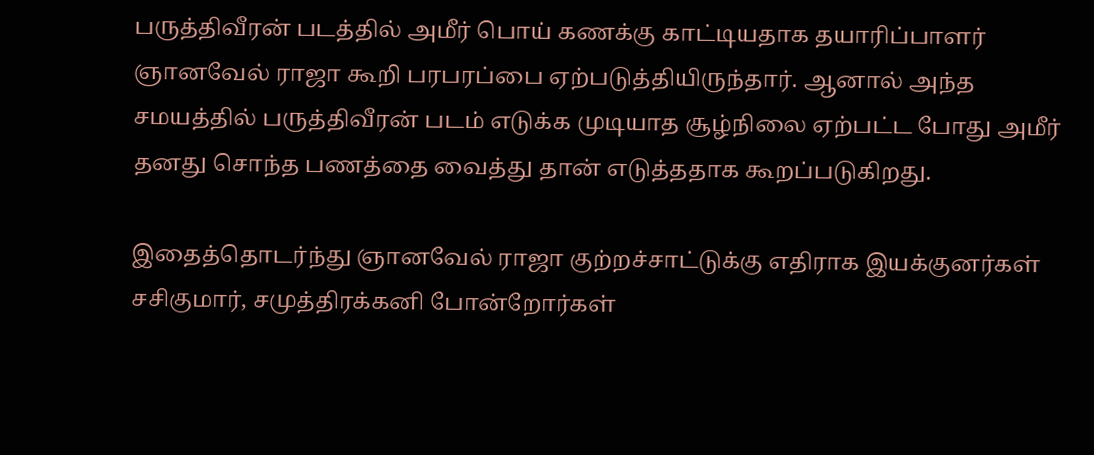பருத்திவீரன் படத்தில் அமீர் பொய் கணக்கு காட்டியதாக தயாரிப்பாளர் ஞானவேல் ராஜா கூறி பரபரப்பை ஏற்படுத்தியிருந்தார். ஆனால் அந்த சமயத்தில் பருத்திவீரன் படம் எடுக்க முடியாத சூழ்நிலை ஏற்பட்ட போது அமீர் தனது சொந்த பணத்தை வைத்து தான் எடுத்ததாக கூறப்படுகிறது.

இதைத்தொடர்ந்து ஞானவேல் ராஜா குற்றச்சாட்டுக்கு எதிராக இயக்குனர்கள் சசிகுமார், சமுத்திரக்கனி போன்றோர்கள்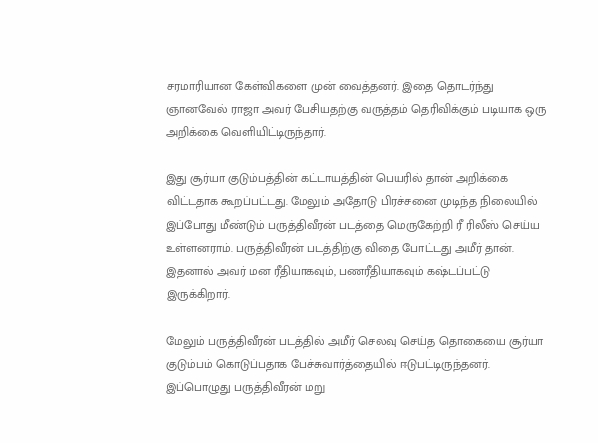சரமாரியான கேள்விகளை முன் வைத்தனர். இதை தொடர்ந்து ஞானவேல் ராஜா அவர் பேசியதற்கு வருத்தம் தெரிவிக்கும் படியாக ஒரு அறிக்கை வெளியிட்டிருந்தார்.

இது சூர்யா குடும்பத்தின் கட்டாயத்தின் பெயரில் தான் அறிக்கை விட்டதாக கூறப்பட்டது. மேலும் அதோடு பிரச்சனை முடிந்த நிலையில் இப்போது மீண்டும் பருத்திவீரன் படத்தை மெருகேற்றி ரீ ரிலீஸ் செய்ய உள்ளனராம். பருத்திவீரன் படத்திற்கு விதை போட்டது அமீர் தான். இதனால் அவர் மன ரீதியாகவும், பணரீதியாகவும் கஷ்டப்பட்டு இருக்கிறார்.

மேலும் பருத்திவீரன் படத்தில் அமீர் செலவு செய்த தொகையை சூர்யா குடும்பம் கொடுப்பதாக பேச்சுவார்த்தையில் ஈடுபட்டிருந்தனர். இப்பொழுது பருத்திவீரன் மறு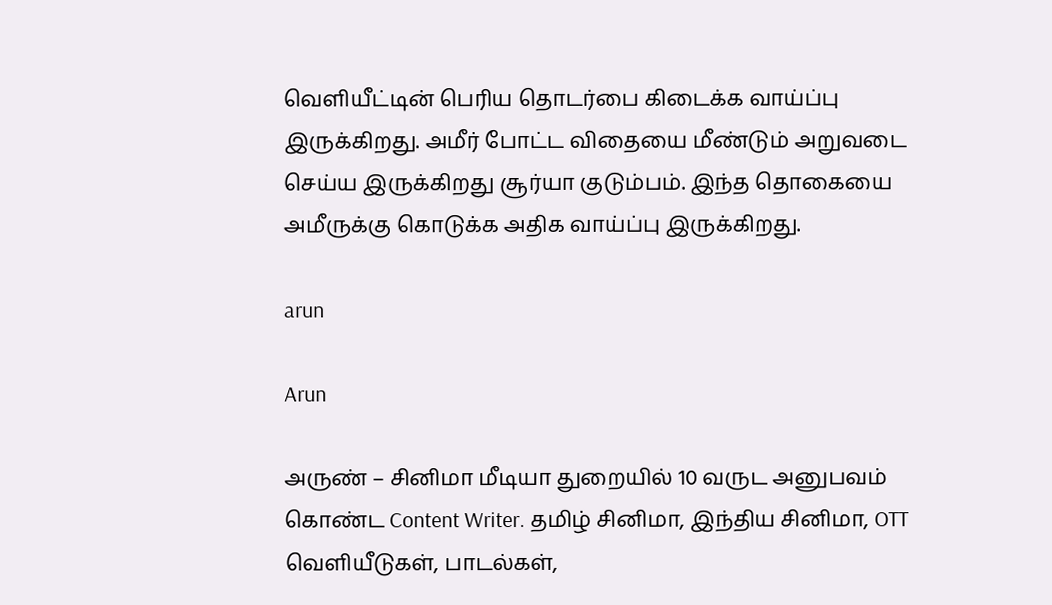வெளியீட்டின் பெரிய தொடர்பை கிடைக்க வாய்ப்பு இருக்கிறது. அமீர் போட்ட விதையை மீண்டும் அறுவடை செய்ய இருக்கிறது சூர்யா குடும்பம். இந்த தொகையை அமீருக்கு கொடுக்க அதிக வாய்ப்பு இருக்கிறது.

arun

Arun

அருண் – சினிமா மீடியா துறையில் 10 வருட அனுபவம் கொண்ட Content Writer. தமிழ் சினிமா, இந்திய சினிமா, OTT வெளியீடுகள், பாடல்கள்,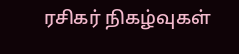ரசிகர் நிகழ்வுகள்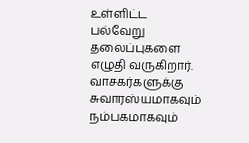உள்ளிட்ட பல்வேறு தலைப்புகளை எழுதி வருகிறார். வாசகர்களுக்கு சுவாரஸ்யமாகவும் நம்பகமாகவும்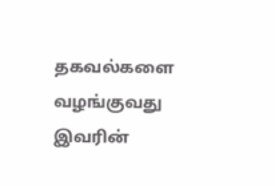தகவல்களை வழங்குவது இவரின்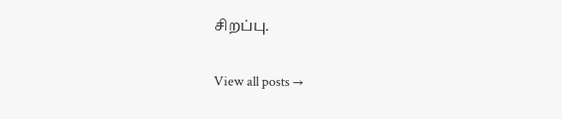சிறப்பு.

View all posts →